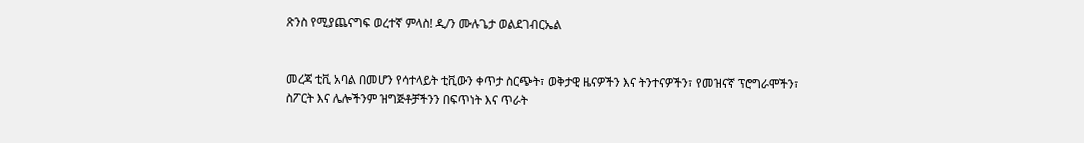ጽንስ የሚያጨናግፍ ወረተኛ ምላስ! ዲ/ን ሙሉጌታ ወልደገብርኤል


መረጃ ቲቪ አባል በመሆን የሳተላይት ቲቪውን ቀጥታ ስርጭት፣ ወቅታዊ ዜናዎችን እና ትንተናዎችን፣ የመዝናኛ ፕሮግራሞችን፣ ስፖርት እና ሌሎችንም ዝግጅቶቻችንን በፍጥነት እና ጥራት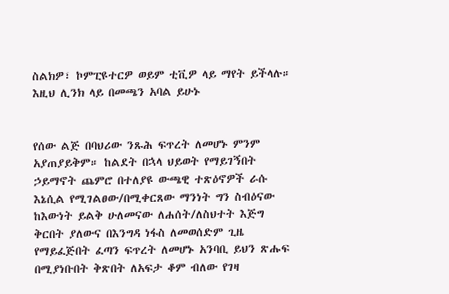ስልክዎ፣ ኮምፒዩተርዎ ወይም ቲቪዎ ላይ ማየት ይችላሉ። እዚህ ሊንክ ላይ በመጫን አባል ይሁኑ


የሰው ልጅ በባህሪው ንጹሕ ፍጥረት ለመሆኑ ምንም አያጠያይቅም። ከልደት በኋላ ህይወት የማይገኝበት ኃይማኖት ጨምሮ በተለያዩ ውጫዊ ተጽዕኖዎች ራሱ እኔሲል የሚገልፀው/በሚቀርጸው ማንነት ግን ስብዕናው ከእውነት ይልቅ ሁለመናው ለሐሰት/ለስህተት እጅግ ቅርበት ያለውና በእንግዳ ነፋስ ለመወሰድም ጊዜ የማይፈጅበት ፈጣን ፍጥረት ለመሆኑ አንባቢ ይህን ጽሑፍ በሚያነቡበት ቅጽበት ለአፍታ ቆም ብለው የገዛ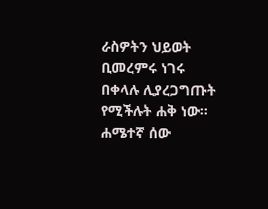ራስዎትን ህይወት ቢመረምሩ ነገሩ በቀላሉ ሊያረጋግጡት የሚችሉት ሐቅ ነው።  ሐሜተኛ ሰው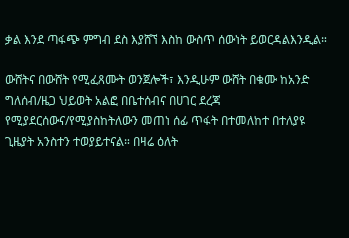ቃል እንደ ጣፋጭ ምግብ ደስ እያሸኘ እስከ ውስጥ ሰውነት ይወርዳልእንዲል።

ውሸትና በውሸት የሚፈጸሙት ወንጀሎች፣ እንዲሁም ውሸት በቁሙ ከአንድ ግለሰብ/ዜጋ ህይወት አልፎ በቤተሰብና በሀገር ደረጃ የሚያደርሰውና/የሚያስከትለውን መጠነ ሰፊ ጥፋት በተመለከተ በተለያዩ ጊዜያት አንስተን ተወያይተናል። በዛሬ ዕለት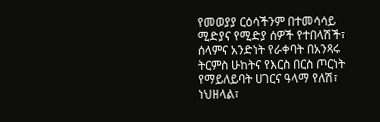የመወያያ ርዕሳችንም በተመሳሳይ ሚድያና የሚድያ ሰዎች የተበላሽች፣ ሰላምና አንድነት የራቀባት በአንጻሩ ትርምስ ሁከትና የእርስ በርስ ጦርነት የማይለይባት ሀገርና ዓላማ የለሽ፣ ነህዘላል፣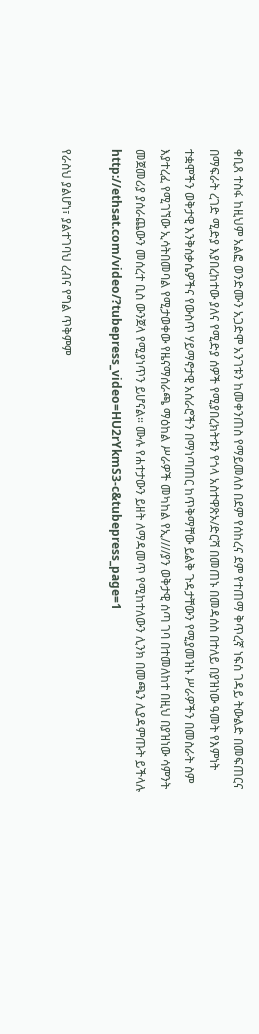ቀቢጸ ተስፋ ከዚህም አልፎ ወንድሙን አጋድሞ አንገቱን ከመቀንጠስ የማይመለስ በደም የሰከረና ደም የተጠማ ቅጥረኛ ነፍሰ ገዳይ ትውልድ በመፍጠርና በማፍራት ረገድ ሚድያ እያበረከተው ያለና የሚድያ ሰዎች የሚያበረክትቱን የጎላ አስተዋጽኦ/ድርሻ በመጠኑ በመዳሰስ በተለይ በያዝነው ዓመት የእምነት ተቋሞችን ወቅታዊ እንቅስቃሴዎችና የውስጥ ሃይማኖታዊ አሰራሮችን በማነጣጠር ከጥቅማቸው ይልቅ ጉዳታቸውን የሚያመዝኑ ሥራዎችን በመስራት ስም እያተረፈ የሚገኘው ኢሳትበመባል የሚታወቀው የዜናማሰራጫ ማዕከል ሥራዎች መካከል የኢ////ያን ወቅታዊ ሰጣ ገባ በተመለከተ በዚህ በያዝነው ሳምንት መጀመሪያ ያሰራጨውን መሰረተ ቢስ ውንጀላ የሚያነጥን ይሆናል። ሙሉ የሐተታውን ይዘት ለማዳመጥ የሚከተለውን ሊንክ በመጫን ሊያዳምጡት ይችላሉ http://ethsat.com/video/?tubepress_video=HU2rYkmS3-c&tubepress_page=1

የራስህ ያልሆነ፣ ያልተገባህ ረብና የግል ጥቅምም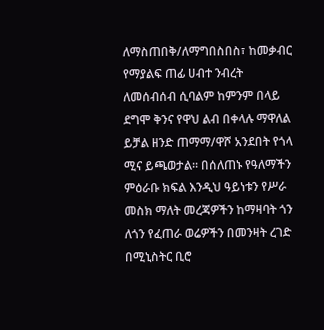ለማስጠበቅ/ለማግበስበስ፣ ከመቃብር የማያልፍ ጠፊ ሀብተ ንብረት ለመሰብሰብ ሲባልም ከምንም በላይ ደግሞ ቅንና የዋህ ልብ በቀላሉ ማዋለል ይቻል ዘንድ ጠማማ/ዋሾ አንደበት የጎላ ሚና ይጫወታል። በሰለጠኑ የዓለማችን ምዕራቡ ክፍል እንዲህ ዓይነቱን የሥራ መስክ ማለት መረጃዎችን ከማዛባት ጎን ለጎን የፈጠራ ወሬዎችን በመንዛት ረገድ በሚኒስትር ቢሮ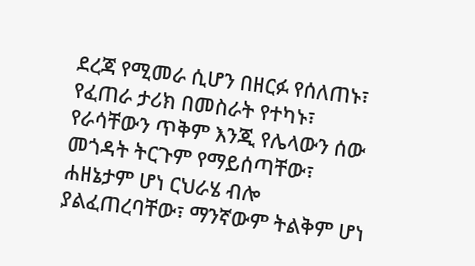ደረጃ የሚመራ ሲሆን በዘርፉ የሰለጠኑ፣ የፈጠራ ታሪክ በመስራት የተካኑ፣ የራሳቸውን ጥቅም እንጂ የሌላውን ሰው መጎዳት ትርጉም የማይሰጣቸው፣ ሐዘኔታም ሆነ ርህራሄ ብሎ ያልፈጠረባቸው፣ ማንኛውም ትልቅም ሆነ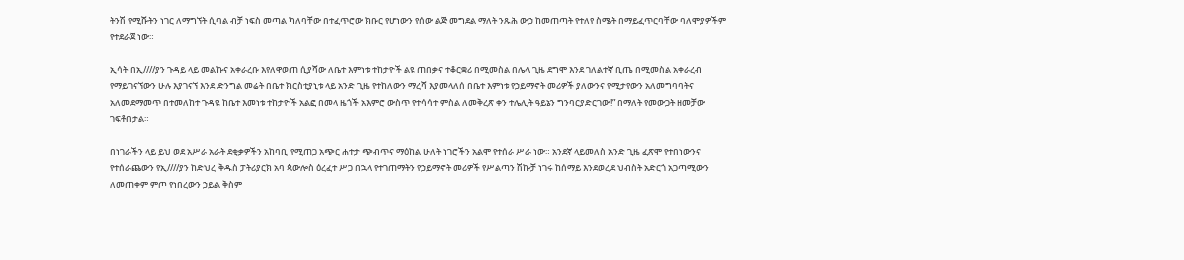ትንሽ የሚሹትን ነገር ለማግኘት ሲባል ብቻ ነፍስ መጣል ካለባቸው በተፈጥሮው ክቡር የሆነውን የሰው ልጅ መግደል ማለት ንጹሕ ውኃ ከመጠጣት የተለየ ስሜት በማይፈጥርባቸው ባለሞያዎችም የተደራጀ ነው።

ኢሳት በኢ////ያን ጉዳይ ላይ መልኩና አቀራረቡ እየለዋወጠ ሲያሻው ለቤተ እምነቱ ተከታዮች ልዩ ጠበቃና ተቆርቋሪ በሚመስል በሌላ ጊዜ ደግሞ እንደ ገለልተኛ ቢጤ በሚመስል አቀራረብ የማይገናኘውን ሁሉ እያገናኘ እንደ ድንግል መሬት በቤተ ክርስቲያኒቱ ላይ አንድ ጊዜ የተከለውን ማረሻ እያመላለሰ በቤተ እምነቱ የኃይማኖት መሪዎች ያለውንና የሚታየውን አለመግባባትና አለመደማመጥ በተመለከተ ጉዳዩ ከቤተ እመነቱ ተከታዮች አልፎ በመላ ዜጎች አእምሮ ውስጥ የተሳሳተ ምስል ለመቅረጽ ቀን ተሌሊት ዓይኔን ግንባርያድርገው!” በማለት የመውጋት ዘመቻው ገፍቶበታል።

በነገራችን ላይ ይህ ወደ አሥራ አራት ደቂቃዎችን አከባቢ የሚጠጋ አጭር ሐተታ ጭብጥና ማዕከል ሁለት ነገሮችን አልሞ የተሰራ ሥራ ነው። አንደኛ ላይመለስ አንድ ጊዜ ፈጽሞ የተበነውንና የተሰራጨውን የኢ////ያን ከድህረ ቅዱስ ፓትሪያርክ አባ ጳውሎስ ዕረፈተ ሥጋ በኋላ የተገጠማትን የኃይማኖት መሪዎች የሥልጣን ሽኩቻ ነገሩ ከሰማይ እንደወረደ ህብስት አድርጎ አጋጣሚውን ለመጠቀም ምጦ የነበረውን ኃይል ቅስም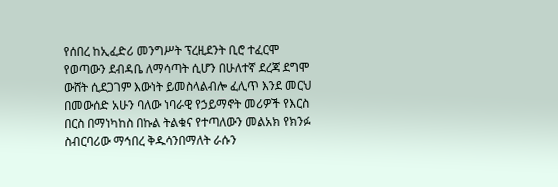የሰበረ ከኢፈድሪ መንግሥት ፕረዚደንት ቢሮ ተፈርሞ የወጣውን ደብዳቤ ለማሳጣት ሲሆን በሁለተኛ ደረጃ ደግሞ ውሸት ሲደጋገም እውነት ይመስላልብሎ ፈሊጥ እንደ መርህ በመውሰድ አሁን ባለው ነባራዊ የኃይማኖት መሪዎች የእርስ በርስ በማነካከስ በኩል ትልቁና የተጣለውን መልአክ የክንፉ ስብርባሪው ማኅበረ ቅዱሳንበማለት ራሱን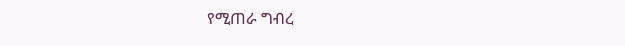የሚጠራ ግብረ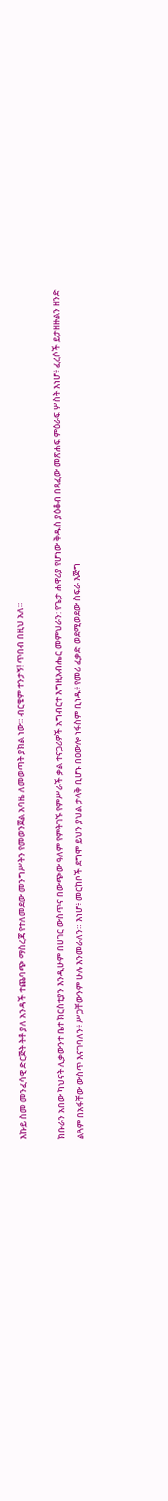እኩይ ስመ መንፈሳዊ ድርጅት ትቶ ያለ አንዳች ተጨባጭ ማስረጃ የተለመደው መንግሥትን የመወንጀል አባዜ ለመወጣት ያክል ነው። ብርቄም ተንታኝ! ጥበብ በዚህ አለ።

ክቡራን አበው ካህናት ሊቃውንተ ቤተ ክርስቲያን እንዲሁም በሀገር ውስጥና በውጭው ዓለም የምትገኙ የምሥራች ቃል ተናጋሪዎች አግብርተ እግዚአብሔር መምህራን: የጌታ ሐዋሪያ የሆነው ቅዱስ ያዕቆብ በጻፈው መጽሐፍ ምዕራፍ ሦስት እነሆ፥ ፈረሶች ይታዘዙልን ዘንድ ልጓም በአፋቸው ውስጥ እናገባለን፥ ሥጋቸውንም ሁሉ እንመራለን። እነሆ፥ መርከቦች ደግሞ ይህን ያህል ታላቅ ቢሆኑ በዐውሎ ነፋስም ቢነዱ፥ የመሪ ፈቃድ ወደሚወደው ስፍራ እጅግ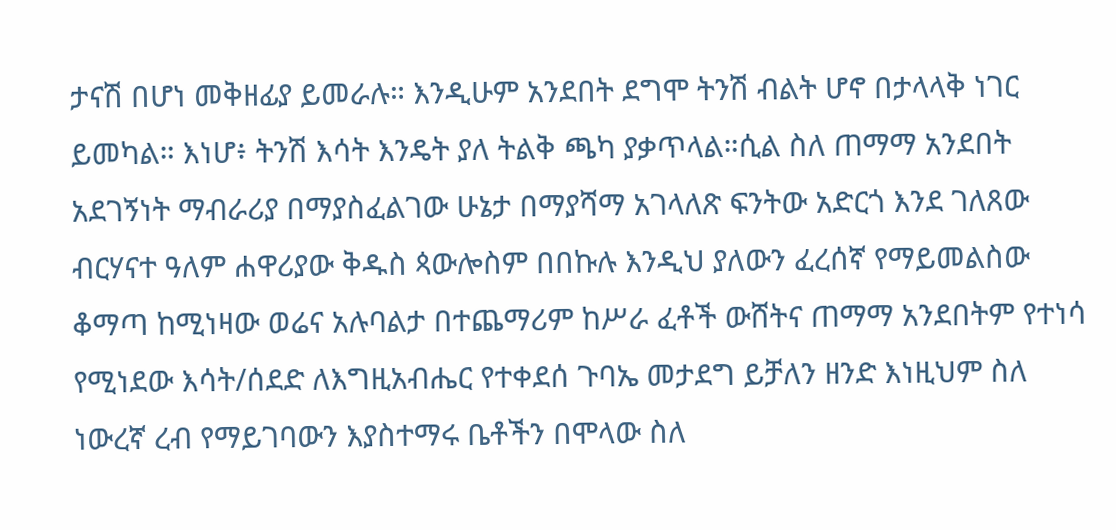ታናሽ በሆነ መቅዘፊያ ይመራሉ። እንዲሁም አንደበት ደግሞ ትንሽ ብልት ሆኖ በታላላቅ ነገር ይመካል። እነሆ፥ ትንሽ እሳት እንዴት ያለ ትልቅ ጫካ ያቃጥላል።ሲል ስለ ጠማማ አንደበት አደገኝነት ማብራሪያ በማያስፈልገው ሁኔታ በማያሻማ አገላለጽ ፍንትው አድርጎ እንደ ገለጸው ብርሃናተ ዓለም ሐዋሪያው ቅዱስ ጳውሎስም በበኩሉ እንዲህ ያለውን ፈረሰኛ የማይመልስው ቆማጣ ከሚነዛው ወሬና አሉባልታ በተጨማሪም ከሥራ ፈቶች ውሸትና ጠማማ አንደበትም የተነሳ የሚነደው እሳት/ሰደድ ለእግዚአብሔር የተቀደሰ ጉባኤ መታደግ ይቻለን ዘንድ እነዚህም ስለ ነውረኛ ረብ የማይገባውን እያስተማሩ ቤቶችን በሞላው ስለ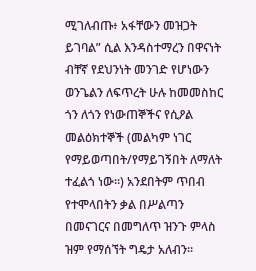ሚገለብጡ፥ አፋቸውን መዝጋት ይገባል” ሲል እንዳስተማረን በዋናነት ብቸኛ የደህንነት መንገድ የሆነውን ወንጌልን ለፍጥረት ሁሉ ከመመስከር ጎን ለጎን የነውጠኞችና የሲዖል መልዕክተኞች (መልካም ነገር የማይወጣበት/የማይገኝበት ለማለት ተፈልጎ ነው።) አንደበትም ጥበብ የተሞላበትን ቃል በሥልጣን በመናገርና በመግለጥ ዝንጉ ምላስ ዝም የማሰኘት ግዴታ አለብን።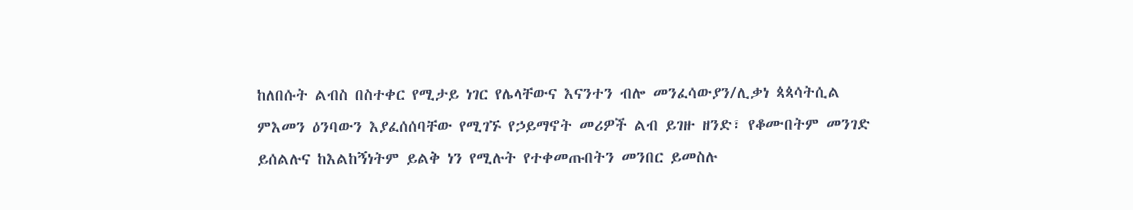ከለበሱት ልብስ በስተቀር የሚታይ ነገር የሌላቸውና እናንተን ብሎ መንፈሳውያን/ሊቃነ ጳጳሳትሲል ምእመን ዕንባውን እያፈሰሰባቸው የሚገኙ የኃይማኖት መሪዎች ልብ ይገዙ ዘንድ፣ የቆሙበትም መንገድ ይሰልሉና ከእልከኝነትም ይልቅ ነን የሚሉት የተቀመጡበትን መንበር ይመስሉ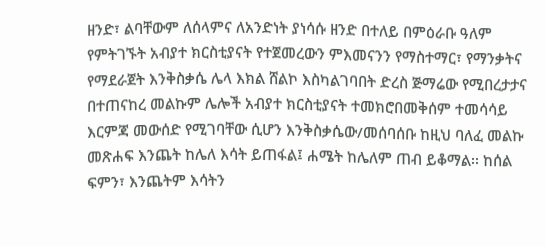ዘንድ፣ ልባቸውም ለሰላምና ለአንድነት ያነሳሱ ዘንድ በተለይ በምዕራቡ ዓለም የምትገኙት አብያተ ክርስቲያናት የተጀመረውን ምእመናንን የማስተማር፣ የማንቃትና የማደራጀት እንቅስቃሴ ሌላ እክል ሸልኮ እስካልገባበት ድረስ ጅማሬው የሚበረታታና በተጠናከረ መልኩም ሌሎች አብያተ ክርስቲያናት ተመክሮበመቅሰም ተመሳሳይ እርምጃ መውሰድ የሚገባቸው ሲሆን እንቅስቃሴው/መሰባሰቡ ከዚህ ባለፈ መልኩ መጽሐፍ እንጨት ከሌለ እሳት ይጠፋል፤ ሐሜት ከሌለም ጠብ ይቆማል፡፡ ከሰል ፍምን፣ እንጨትም እሳትን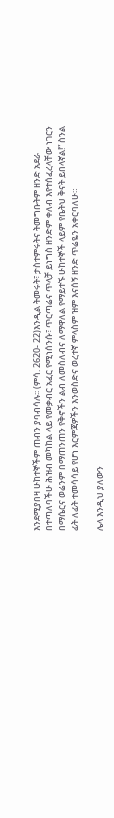እንደሚያበዛ ሁከተኞችም ጠብን ያባብሳሉ፡፡ (ምሳ. 2620- 22)እንዲል ትመሩት፣ ታስተምሩትና ትመግቡትም ዘንድ አደራ በተጣለባችሁ ሕዝብ መካከል ላይ የመቃብር አፈር የሚነሰንሱ፣ ጥርጣሬና ጥላቻ ይነግስ ዘንድም ቀለብ እየተሰፈረላቸው ነገርን በማሴርና ወሬንም በማጠንጠን የቅኖችን ልብ ለመስለብና ለማዋለል የማይተኙ ሁከተኞች ላይም የቤትህ ቅናት ይበላኛል!” ስንል ፊት ለፊት ተመሳሳይ የሆነ እርምጃዎችን እንወስድና ወረተኛ ምላስም ዝም እናሰኝ ዘንድ ጥሬዬን አቀርባለሁ።

ሌላ እንዲህ ያለውን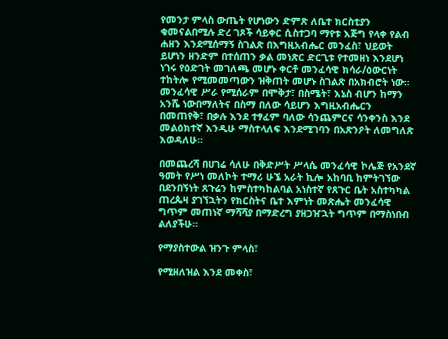የመንታ ምላስ ውጤት የሆነውን ድምጽ ለቤተ ክርስቲያን ቁመናልበሚሉ ድረ ገጾች ሳይቀር ሲስተጋባ ማየቱ እጅግ የላቀ የልብ ሐዘን እንደሚሰማኝ ስገልጽ በእግዚአብሔር መንፈስ፣ ህይወት ይሆነን ዘንድም በተሰጠን ቃል መነጽር ድርጊቱ የተመዘነ እንደሆነ ነገሩ የዕድገት መገለጫ መሆኑ ቀርቶ መንፈሳዊ ክሳራ/ዕውርነት ተከትሎ የሚመመጣውን ዝቅጠት መሆኑ ስገልጽ በአክብሮት ነው። መንፈሳዊ ሥራ የሚሰራም በሞቅታ፣ በስሜት፣ እኔስ ብሆን ከማን አንሼ ነውበማለትና በስማ በለው ሳይሆን እግዚአብሔርን በመጠየቅ፣ በቃሉ እንደ ተፃፈም ባለው ሳንጨምርና ሳንቀንስ እንደ መልዕክተኛ እንዲሁ ማስተላለፍ እንደሚገባን በአጽንዖት ለመግለጽ እወዳለሁ።

በመጨረሻ በሀገሬ ሳለሁ በቅድሥት ሥላሴ መንፈሳዊ ኮሌጅ የአንደኛ ዓመት የሥነ መለኮት ተማሪ ሁኜ አራት ኪሎ አከባቢ ከምትገኘው በደንበኝነት ጸጉሬን ከምስተካከልባል አነስተኛ የጸጉር ቤት አስተካካል ጠረጴዛ ያገኘኋትን የክርስትና ቤተ እምነት መጽሔት መንፈሳዊ ግጥም መጠነኛ ማሻሻያ በማድረግ ያዘጋዠኋት ግጥም በማስነበብ ልለያችሁ።

የማያስተውል ዝንጉ ምላስ፣

የሚዘለዝል እንደ መቀስ፣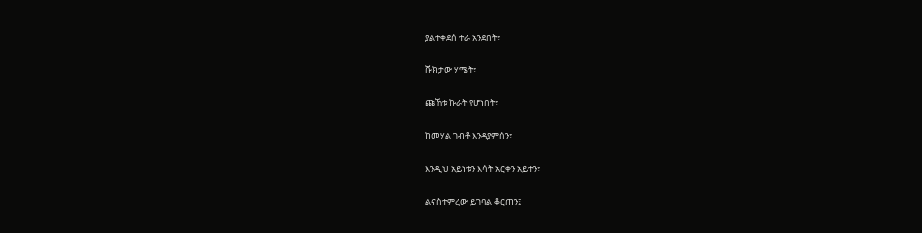ያልተቀደሰ ተራ አንደበት፣

ሹክታው ሃሜት፣

ጩኸቱ ኩራት የሆነበት፣

ከመሃል ገብቶ እንዳያምሰን፣

እንዲህ አይነቱን እሳት አርቀን አይተን፣

ልናስተምረው ይገባል ቆርጠን፤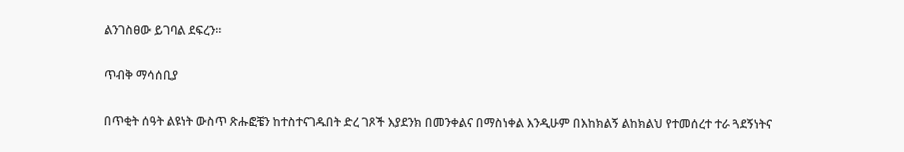ልንገስፀው ይገባል ደፍረን።

ጥብቅ ማሳሰቢያ

በጥቂት ሰዓት ልዩነት ውስጥ ጽሑፎቼን ከተስተናገዱበት ድረ ገጾች እያደንክ በመንቀልና በማስነቀል እንዲሁም በእከክልኝ ልከክልህ የተመሰረተ ተራ ጓደኝነትና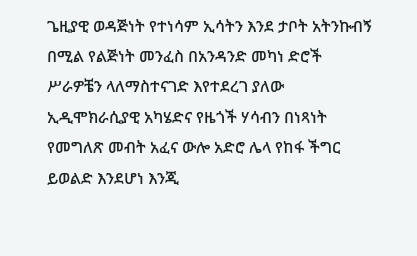ጌዚያዊ ወዳጅነት የተነሳም ኢሳትን እንደ ታቦት አትንኩብኝ በሚል የልጅነት መንፈስ በአንዳንድ መካነ ድሮች ሥራዎቼን ላለማስተናገድ እየተደረገ ያለው ኢዲሞክራሲያዊ አካሄድና የዜጎች ሃሳብን በነጻነት የመግለጽ መብት አፈና ውሎ አድሮ ሌላ የከፋ ችግር ይወልድ እንደሆነ እንጂ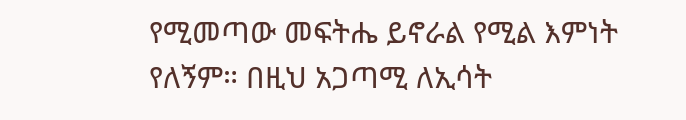የሚመጣው መፍትሔ ይኖራል የሚል እምነት የለኝም። በዚህ አጋጣሚ ለኢሳት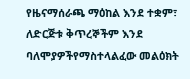የዜናማሰራጫ ማዕከል እንደ ተቋም፣ ለድርጅቱ ቅጥረኞችም እንደ ባለሞያዎችየማስተላልፈው መልዕክት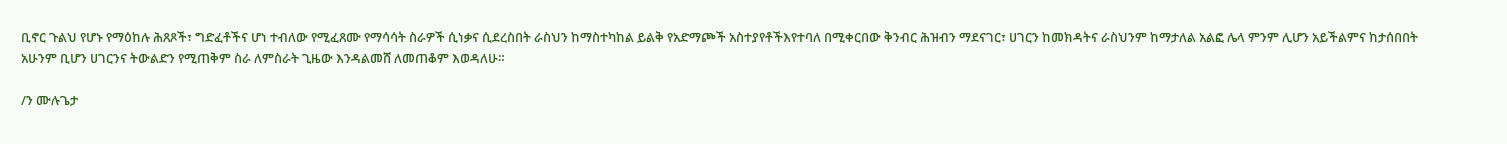ቢኖር ጉልህ የሆኑ የማዕከሉ ሕጸጾች፣ ግድፈቶችና ሆነ ተብለው የሚፈጸሙ የማሳሳት ስራዎች ሲነቃና ሲደረስበት ራስህን ከማስተካከል ይልቅ የአድማጮች አስተያየቶችእየተባለ በሚቀርበው ቅንብር ሕዝብን ማደናገር፣ ሀገርን ከመክዳትና ራስህንም ከማታለል አልፎ ሌላ ምንም ሊሆን አይችልምና ከታሰበበት አሁንም ቢሆን ሀገርንና ትውልድን የሚጠቅም ስራ ለምስራት ጊዜው እንዳልመሸ ለመጠቆም እወዳለሁ።

/ን ሙሉጌታ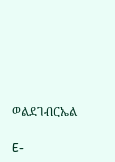ወልደገብርኤል

E-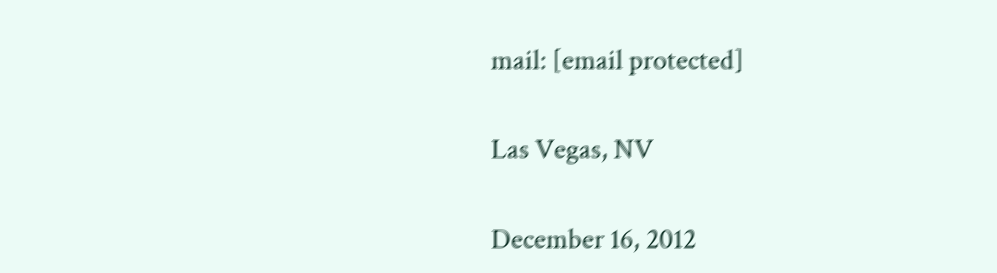mail: [email protected]

Las Vegas, NV

December 16, 2012